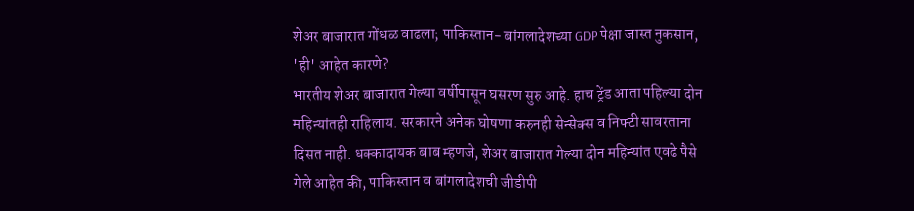शेअर बाजारात गोंधळ वाढला; पाकिस्तान- बांगलादेशच्या GDP पेक्षा जास्त नुकसान, 'ही' आहेत कारणे?
भारतीय शेअर बाजारात गेल्या वर्षीपासून घसरण सुरु आहे. हाच ट्रेंड आता पहिल्या दोन महिन्यांतही राहिलाय. सरकारने अनेक घोषणा करुनही सेन्सेक्स व निफ्टी सावरताना दिसत नाही. धक्कादायक बाब म्हणजे, शेअर बाजारात गेल्या दोन महिन्यांत एवढे पैसे गेले आहेत की, पाकिस्तान व बांगलादेशची जीडीपी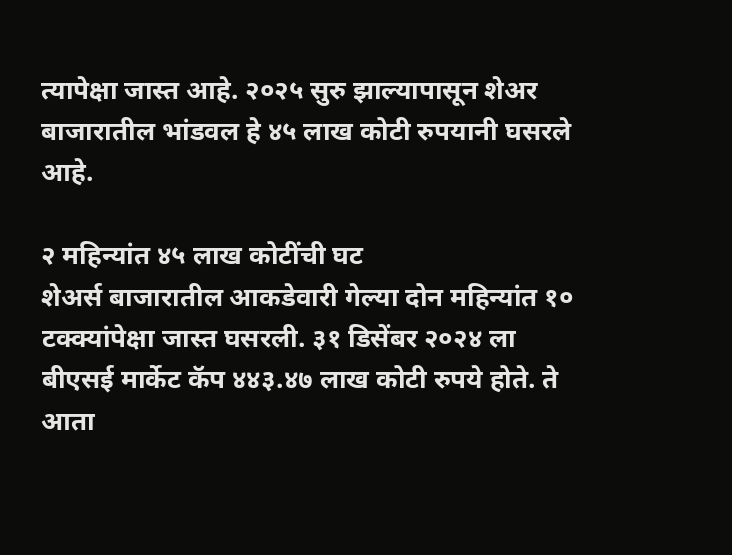त्यापेक्षा जास्त आहे. २०२५ सुरु झाल्यापासून शेअर बाजारातील भांडवल हे ४५ लाख कोटी रुपयानी घसरले आहे.

२ महिन्यांत ४५ लाख कोटींची घट
शेअर्स बाजारातील आकडेवारी गेल्या दोन महिन्यांत १० टक्क्यांपेक्षा जास्त घसरली. ३१ डिसेंबर २०२४ ला बीएसई मार्केट कॅप ४४३.४७ लाख कोटी रुपये होते. ते आता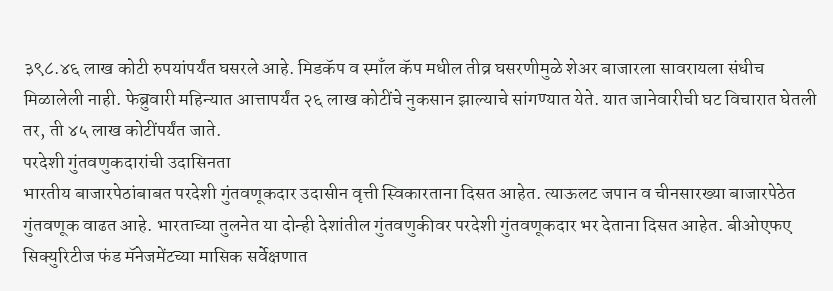३९८.४६ लाख कोटी रुपयांपर्यंत घसरले आहे. मिडकॅप व स्माँल कॅप मधील तीव्र घसरणीमुळे शेअर बाजारला सावरायला संधीच मिळालेली नाही. फेब्रुवारी महिन्यात आत्तापर्यंत २६ लाख कोटींचे नुकसान झाल्याचे सांगण्यात येते. यात जानेवारीची घट विचारात घेतली तर, ती ४५ लाख कोटींपर्यंत जाते.
परदेशी गुंतवणुकदारांची उदासिनता
भारतीय बाजारपेठांबाबत परदेशी गुंतवणूकदार उदासीन वृत्ती स्विकारताना दिसत आहेत. त्याऊलट जपान व चीनसारख्या बाजारपेठेत गुंतवणूक वाढत आहे. भारताच्या तुलनेत या दोन्ही देशांतील गुंतवणुकीवर परदेशी गुंतवणूकदार भर देताना दिसत आहेत. बीओएफए सिक्युरिटीज फंड मॅनेजमेंटच्या मासिक सर्वेक्षणात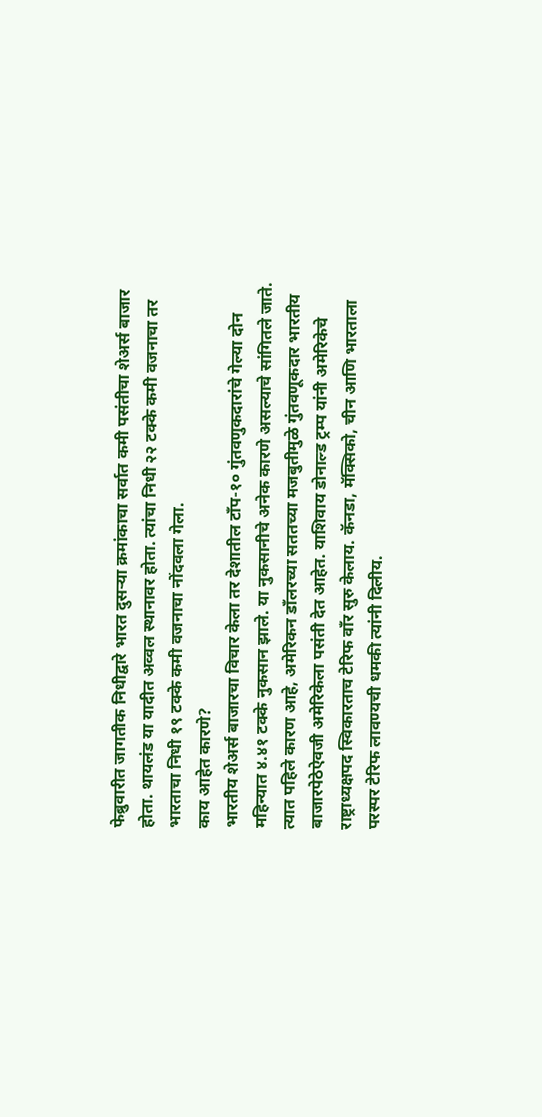फेब्रुवारीत जागतीक निधीद्वारे भारत दुसऱ्या क्रमांकाचा सर्वात कमी पसंतीचा शेअर्स बाजार होता. थायलंड या यादीत अव्वल स्थानावर होता. त्यांचा निधी २२ टक्के कमी वजनाचा तर भारताचा निधी १९ टक्के कमी वजनाचा नोंदवला गेला.
काय आहेत कारणे?
भारतीय शेअर्स बाजारचा विचार केला तर देशातील टाँप-१० गुंतवणुकदारांचे गेल्या दोन महिन्यात ४.४१ टक्के नुकसान झाले. या नुकसानीचे अनेक कारणे असल्याचे सांगितले जाते. त्यात पहिले कारण आहे, अमेरिकन डाँलरच्या सततच्या मजबुतीमुळे गुंतवणूकदार भारतीय बाजारपेठेऐवजी अमेरिकेला पसंती देत आहेत. याशिवाय डोनाल्ड ट्रम्प यांनी अमेरिकेचे राष्ट्राध्यक्षपद स्विकारताच टेरिफ वाँर सुरु केलाय. कॅनडा, मॅक्सिको, चीन आणि भारताला परस्पर टेरिफ लावण्यची धमकी त्यांनी दिलीय.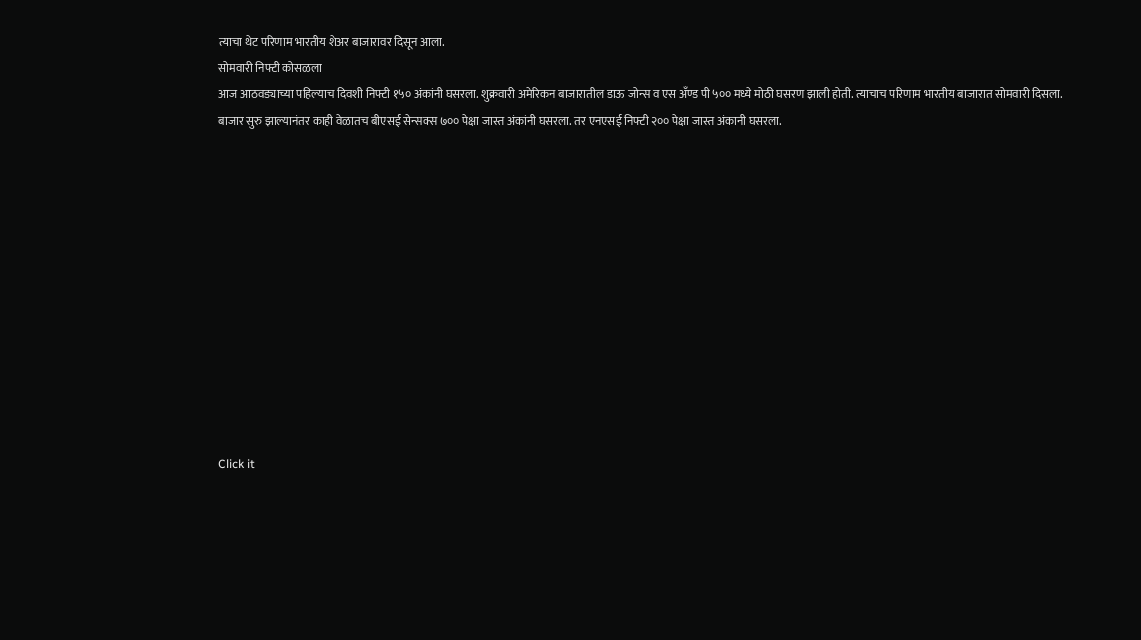त्याचा थेट परिणाम भारतीय शेअर बाजारावर दिसून आला.
सोमवारी निफ्टी कोसळला
आज आठवड्याच्या पहिल्याच दिवशी निफ्टी १५० अंकांनी घसरला. शुक्रवारी अमेरिकन बाजारातील डाऊ जोन्स व एस अँण्ड पी ५०० मध्ये मोठी घसरण झाली होती. त्याचाच परिणाम भारतीय बाजारात सोमवारी दिसला. बाजार सुरु झाल्यानंतर काही वेळातच बीएसई सेन्सक्स ७०० पेक्षा जास्त अंकांनी घसरला. तर एनएसई निफ्टी २०० पेक्षा जास्त अंकानी घसरला.












Click it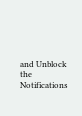and Unblock the Notifications